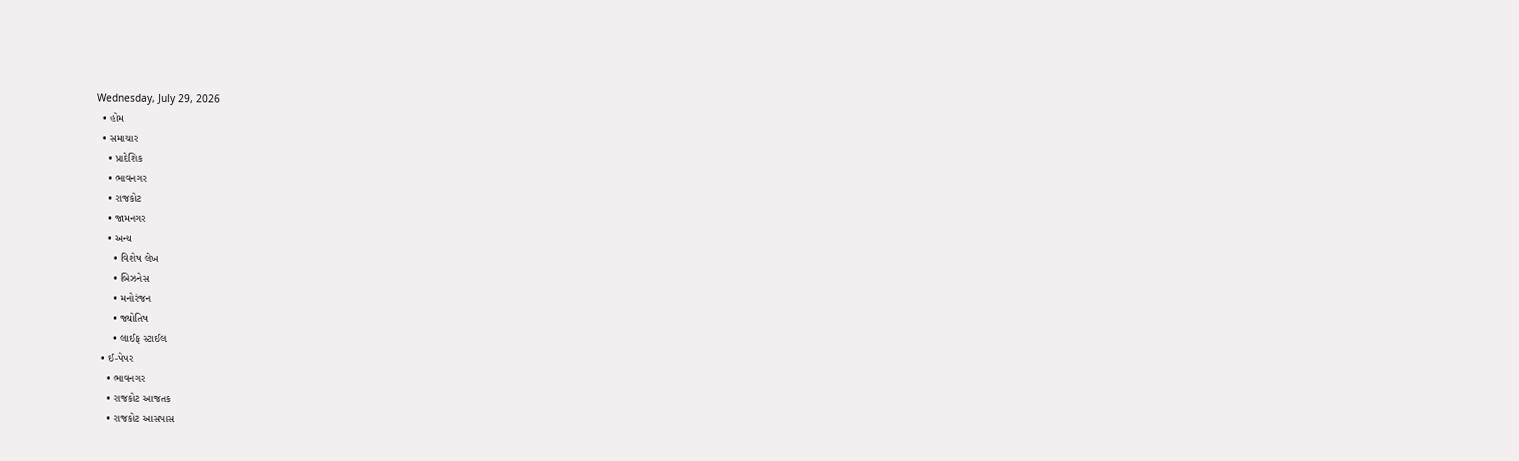Wednesday, July 29, 2026
  • હોમ
  • સમાચાર
    • પ્રાદેશિક
    • ભાવનગર
    • રાજકોટ
    • જામનગર
    • અન્ય
      • વિશેષ લેખ
      • બિઝનેસ
      • મનોરંજન
      • જ્યોતિષ
      • લાઈફ સ્ટાઈલ
  • ઈ-પેપર
    • ભાવનગર
    • રાજકોટ આજતક
    • રાજકોટ આસપાસ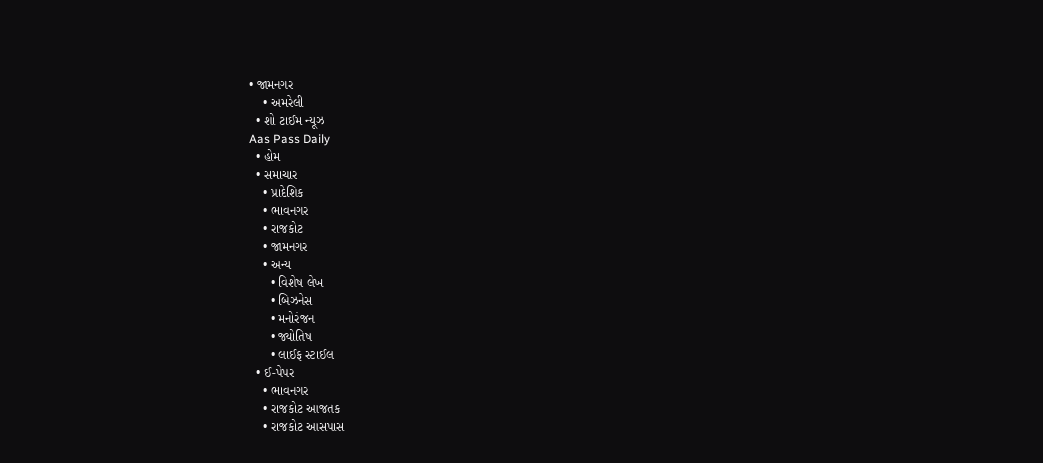• જામનગર
    • અમરેલી
  • શો ટાઈમ ન્યૂઝ
Aas Pass Daily
  • હોમ
  • સમાચાર
    • પ્રાદેશિક
    • ભાવનગર
    • રાજકોટ
    • જામનગર
    • અન્ય
      • વિશેષ લેખ
      • બિઝનેસ
      • મનોરંજન
      • જ્યોતિષ
      • લાઈફ સ્ટાઈલ
  • ઈ-પેપર
    • ભાવનગર
    • રાજકોટ આજતક
    • રાજકોટ આસપાસ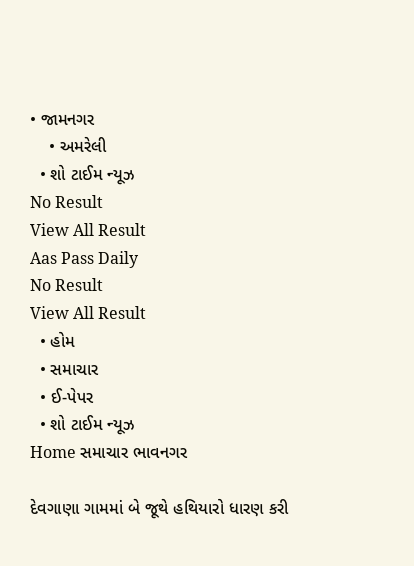• જામનગર
    • અમરેલી
  • શો ટાઈમ ન્યૂઝ
No Result
View All Result
Aas Pass Daily
No Result
View All Result
  • હોમ
  • સમાચાર
  • ઈ-પેપર
  • શો ટાઈમ ન્યૂઝ
Home સમાચાર ભાવનગર

દેવગાણા ગામમાં બે જૂથે હથિયારો ધારણ કરી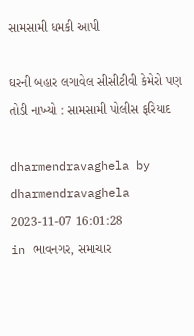સામસામી ધમકી આપી

ઘરની બહાર લગાવેલ સીસીટીવી કેમેરો પણ તોડી નાખ્યો : સામસામી પોલીસ ફરિયાદ

dharmendravaghela by dharmendravaghela
2023-11-07 16:01:28
in ભાવનગર, સમાચાર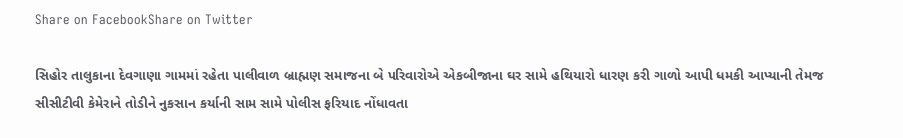Share on FacebookShare on Twitter

સિહોર તાલુકાના દેવગાણા ગામમાં રહેતા પાલીવાળ બ્રાહ્મણ સમાજના બે પરિવારોએ એકબીજાના ઘર સામે હથિયારો ધારણ કરી ગાળો આપી ધમકી આપ્યાની તેમજ સીસીટીવી કેમેરાને તોડીને નુકસાન કર્યાની સામ સામે પોલીસ ફરિયાદ નોંધાવતા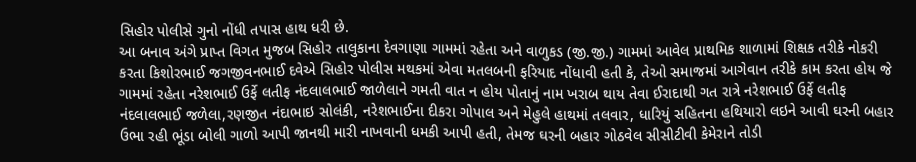સિહોર પોલીસે ગુનો નોંધી તપાસ હાથ ધરી છે.
આ બનાવ અંગે પ્રાપ્ત વિગત મુજબ સિહોર તાલુકાના દેવગાણા ગામમાં રહેતા અને વાળુકડ (જી.જી.) ગામમાં આવેલ પ્રાથમિક શાળામાં શિક્ષક તરીકે નોકરી કરતા કિશોરભાઈ જગજીવનભાઈ દવેએ સિહોર પોલીસ મથકમાં એવા મતલબની ફરિયાદ નોંધાવી હતી કે, તેઓ સમાજમાં આગેવાન તરીકે કામ કરતા હોય જે ગામમાં રહેતા નરેશભાઈ ઉર્ફે લતીફ નંદલાલભાઈ જાળેલાને ગમતી વાત ન હોય પોતાનું નામ ખરાબ થાય તેવા ઈરાદાથી ગત રાત્રે નરેશભાઈ ઉર્ફે લતીફ નંદલાલભાઈ જળેલા,રણજીત નંદાભાઇ સોલંકી, નરેશભાઈના દીકરા ગોપાલ અને મેહુલે હાથમાં તલવાર, ધારિયું સહિતના હથિયારો લઇને આવી ઘરની બહાર ઉભા રહી ભૂંડા બોલી ગાળો આપી જાનથી મારી નાખવાની ધમકી આપી હતી, તેમજ ઘરની બહાર ગોઠવેલ સીસીટીવી કેમેરાને તોડી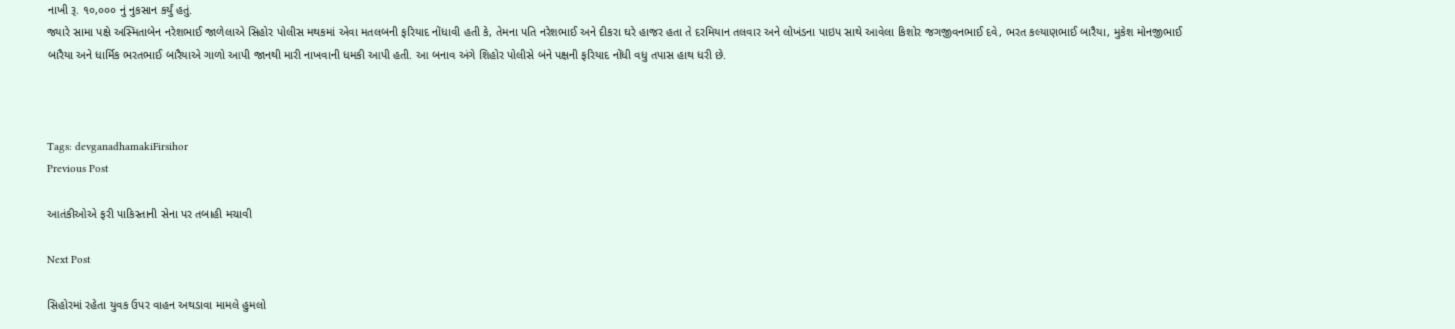નાખી રૂ. ૧૦,૦૦૦ નું નુકસાન કર્યું હતું.
જ્યારે સામા પક્ષે અસ્મિતાબેન નરેશભાઈ જાળેલાએ સિહોર પોલીસ મથકમાં એવા મતલબની ફરિયાદ નોંધાવી હતી કે, તેમના પતિ નરેશભાઈ અને દીકરા ઘરે હાજર હતા તે દરમિયાન તલવાર અને લોખંડના પાઇપ સાથે આવેલા કિશોર જગજીવનભાઈ દવે, ભરત કલ્યાણભાઈ બારૈયા, મુકેશ મોનજીભાઈ બારૈયા અને ધાર્મિક ભરતભાઈ બારૈયાએ ગાળો આપી જાનથી મારી નાખવાની ધમકી આપી હતી. આ બનાવ અંગે શિહોર પોલીસે બંને પક્ષની ફરિયાદ નોંધી વધુ તપાસ હાથ ધરી છે.



Tags: devganadhamakiFirsihor
Previous Post

આતંકીઓએ ફરી પાકિસ્તાની સેના પર તબાહી મચાવી

Next Post

સિહોરમાં રહેતા યુવક ઉપર વાહન અથડાવા મામલે હુમલો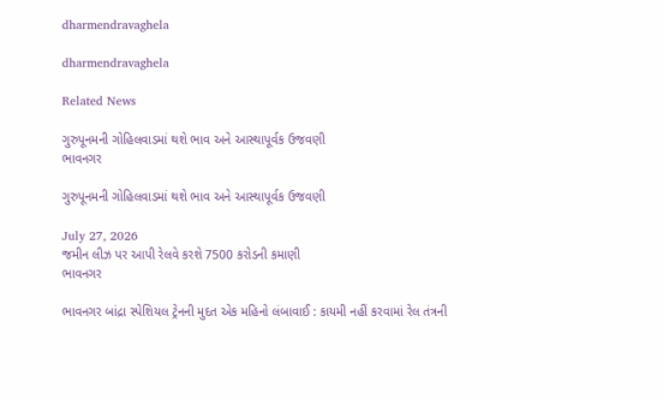dharmendravaghela

dharmendravaghela

Related News

ગુરુપૂનમની ગોહિલવાડમાં થશે ભાવ અને આસ્થાપૂર્વક ઉજવણી
ભાવનગર

ગુરુપૂનમની ગોહિલવાડમાં થશે ભાવ અને આસ્થાપૂર્વક ઉજવણી

July 27, 2026
જમીન લીઝ પર આપી રેલવે કરશે 7500 કરોડની કમાણી
ભાવનગર

ભાવનગર બાંદ્રા સ્પેશિયલ ટ્રેનની મુદત એક મહિનો લંબાવાઈ : કાયમી નહીં કરવામાં રેલ તંત્રની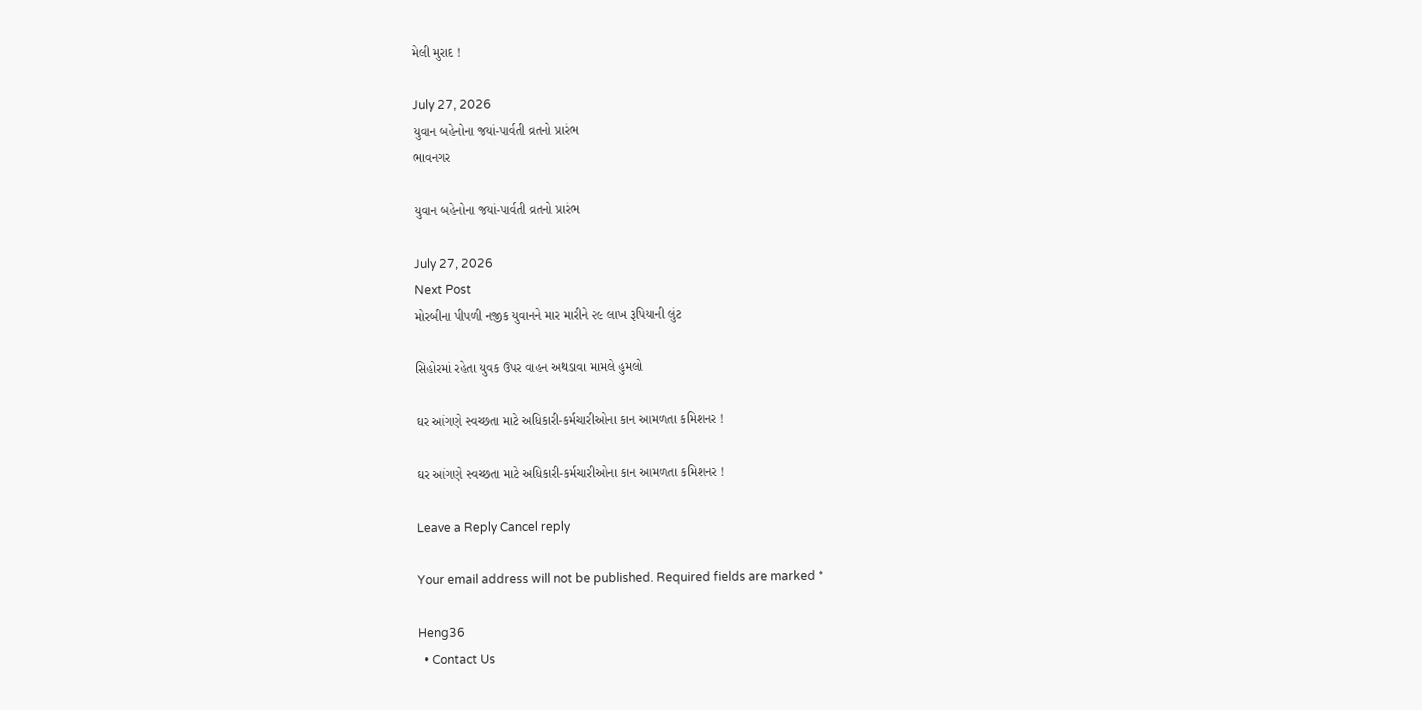મેલી મુરાદ !

July 27, 2026
યુવાન બહેનોના જયાં-પાર્વતી વ્રતનો પ્રારંભ
ભાવનગર

યુવાન બહેનોના જયાં-પાર્વતી વ્રતનો પ્રારંભ

July 27, 2026
Next Post
મોરબીના પીપળી નજીક યુવાનને માર મારીને ૨૯ લાખ રૂપિયાની લુંટ

સિહોરમાં રહેતા યુવક ઉપર વાહન અથડાવા મામલે હુમલો

ઘર આંગણે સ્વચ્છતા માટે અધિકારી-કર્મચારીઓના કાન આમળતા કમિશનર !

ઘર આંગણે સ્વચ્છતા માટે અધિકારી-કર્મચારીઓના કાન આમળતા કમિશનર !

Leave a Reply Cancel reply

Your email address will not be published. Required fields are marked *

Heng36
  • Contact Us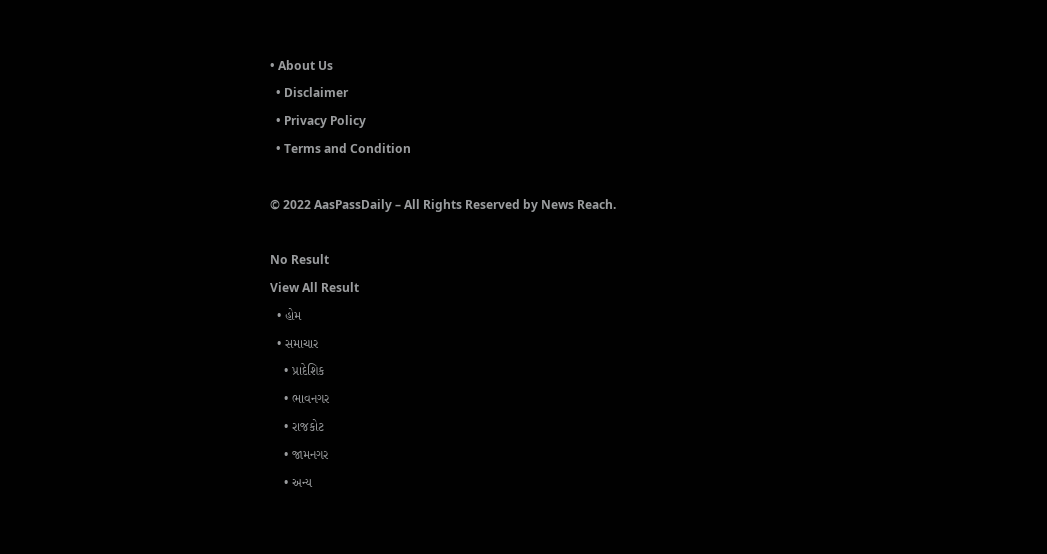• About Us
  • Disclaimer
  • Privacy Policy
  • Terms and Condition

© 2022 AasPassDaily – All Rights Reserved by News Reach.

No Result
View All Result
  • હોમ
  • સમાચાર
    • પ્રાદેશિક
    • ભાવનગર
    • રાજકોટ
    • જામનગર
    • અન્ય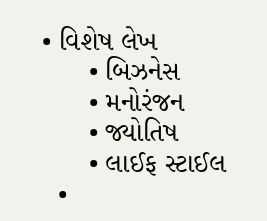• વિશેષ લેખ
      • બિઝનેસ
      • મનોરંજન
      • જ્યોતિષ
      • લાઈફ સ્ટાઈલ
  •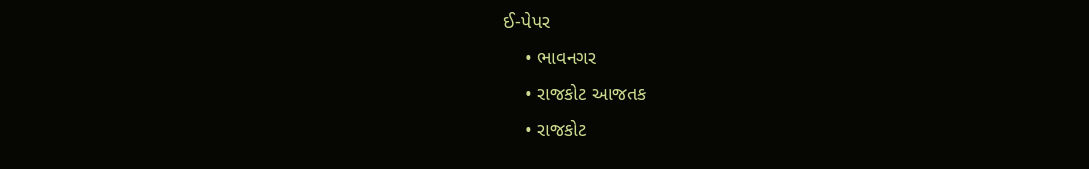ઈ-પેપર
    • ભાવનગર
    • રાજકોટ આજતક
    • રાજકોટ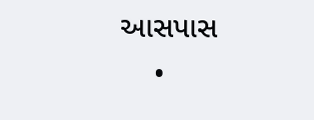આસપાસ
    •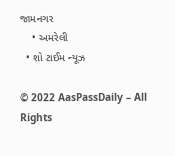જામનગર
    • અમરેલી
  • શો ટાઈમ ન્યૂઝ

© 2022 AasPassDaily – All Rights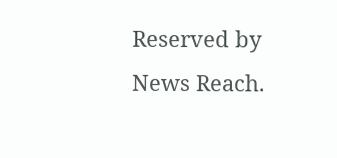Reserved by News Reach.